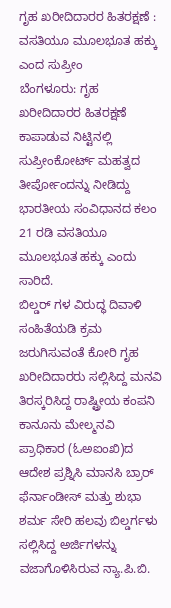ಗೃಹ ಖರೀದಿದಾರರ ಹಿತರಕ್ಷಣೆ : ವಸತಿಯೂ ಮೂಲಭೂತ ಹಕ್ಕು ಎಂದ ಸುಪ್ರೀಂ
ಬೆಂಗಳೂರು: ಗೃಹ ಖರೀದಿದಾರರ ಹಿತರಕ್ಷಣೆ ಕಾಪಾಡುವ ನಿಟ್ಟಿನಲ್ಲಿ ಸುಪ್ರೀಂಕೋರ್ಟ್ ಮಹತ್ವದ ತೀರ್ಪೋಂದನ್ನು ನೀಡಿದ್ದು ಭಾರತೀಯ ಸಂವಿಧಾನದ ಕಲಂ 21 ರಡಿ ವಸತಿಯೂ ಮೂಲಭೂತ ಹಕ್ಕು ಎಂದು ಸಾರಿದೆ.
ಬಿಲ್ಡರ್ ಗಳ ವಿರುದ್ಧ ದಿವಾಳಿ ಸಂಹಿತೆಯಡಿ ಕ್ರಮ ಜರುಗಿಸುವಂತೆ ಕೋರಿ ಗೃಹ ಖರೀದಿದಾರರು ಸಲ್ಲಿಸಿದ್ದ ಮನವಿ ತಿರಸ್ಕರಿಸಿದ್ದ ರಾಷ್ಟ್ರೀಯ ಕಂಪನಿ ಕಾನೂನು ಮೇಲ್ಮನವಿ ಪ್ರಾಧಿಕಾರ (ಓಅಐಂಖಿ)ದ ಆದೇಶ ಪ್ರಶ್ನಿಸಿ ಮಾನಸಿ ಬ್ರಾರ್ ಫೆರ್ನಾಂಡೀಸ್ ಮತ್ತು ಶುಭಾ ಶರ್ಮ ಸೇರಿ ಹಲವು ಬಿಲ್ಡರ್ಗಳು ಸಲ್ಲಿಸಿದ್ದ ಅರ್ಜಿಗಳನ್ನು ವಜಾಗೊಳಿಸಿರುವ ನ್ಯಾ.ಪಿ.ಬಿ.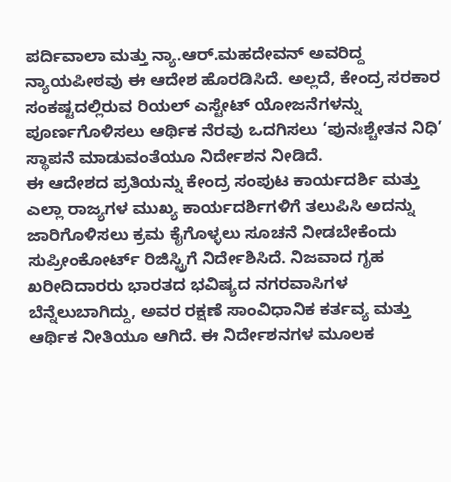ಪರ್ದಿವಾಲಾ ಮತ್ತು ನ್ಯಾ.ಆರ್.ಮಹದೇವನ್ ಅವರಿದ್ದ ನ್ಯಾಯಪೀಠವು ಈ ಆದೇಶ ಹೊರಡಿಸಿದೆ. ಅಲ್ಲದೆ, ಕೇಂದ್ರ ಸರಕಾರ ಸಂಕಷ್ಟದಲ್ಲಿರುವ ರಿಯಲ್ ಎಸ್ಟೇಟ್ ಯೋಜನೆಗಳನ್ನು ಪೂರ್ಣಗೊಳಿಸಲು ಆರ್ಥಿಕ ನೆರವು ಒದಗಿಸಲು ‘ಪುನಃಶ್ಚೇತನ ನಿಧಿ’ ಸ್ಥಾಪನೆ ಮಾಡುವಂತೆಯೂ ನಿರ್ದೇಶನ ನೀಡಿದೆ.
ಈ ಆದೇಶದ ಪ್ರತಿಯನ್ನು ಕೇಂದ್ರ ಸಂಪುಟ ಕಾರ್ಯದರ್ಶಿ ಮತ್ತು ಎಲ್ಲಾ ರಾಜ್ಯಗಳ ಮುಖ್ಯ ಕಾರ್ಯದರ್ಶಿಗಳಿಗೆ ತಲುಪಿಸಿ ಅದನ್ನು ಜಾರಿಗೊಳಿಸಲು ಕ್ರಮ ಕೈಗೊಳ್ಳಲು ಸೂಚನೆ ನೀಡಬೇಕೆಂದು ಸುಪ್ರೀಂಕೋರ್ಟ್ ರಿಜಿಸ್ಟ್ರಿಗೆ ನಿರ್ದೇಶಿಸಿದೆ. ನಿಜವಾದ ಗೃಹ ಖರೀದಿದಾರರು ಭಾರತದ ಭವಿಷ್ಯದ ನಗರವಾಸಿಗಳ ಬೆನ್ನೆಲುಬಾಗಿದ್ದು, ಅವರ ರಕ್ಷಣೆ ಸಾಂವಿಧಾನಿಕ ಕರ್ತವ್ಯ ಮತ್ತು ಆರ್ಥಿಕ ನೀತಿಯೂ ಆಗಿದೆ. ಈ ನಿರ್ದೇಶನಗಳ ಮೂಲಕ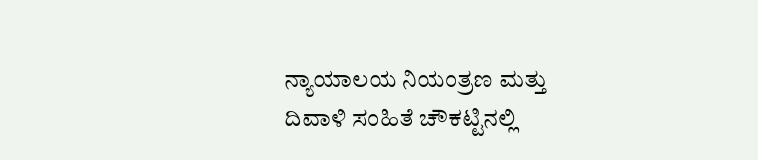ನ್ಯಾಯಾಲಯ ನಿಯಂತ್ರಣ ಮತ್ತು ದಿವಾಳಿ ಸಂಹಿತೆ ಚೌಕಟ್ಟಿನಲ್ಲಿ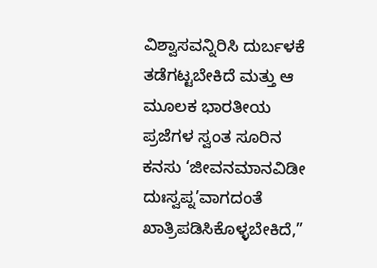ವಿಶ್ವಾಸವನ್ನಿರಿಸಿ ದುರ್ಬಳಕೆ ತಡೆಗಟ್ಟಬೇಕಿದೆ ಮತ್ತು ಆ ಮೂಲಕ ಭಾರತೀಯ ಪ್ರಜೆಗಳ ಸ್ವಂತ ಸೂರಿನ ಕನಸು ‘ಜೀವನಮಾನವಿಡೀ ದುಃಸ್ವಪ್ನ’ವಾಗದಂತೆ ಖಾತ್ರಿಪಡಿಸಿಕೊಳ್ಳಬೇಕಿದೆ,”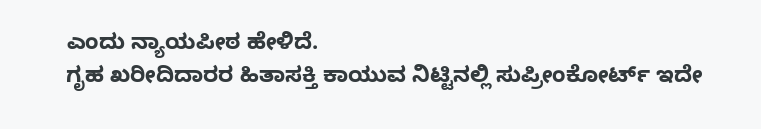ಎಂದು ನ್ಯಾಯಪೀಠ ಹೇಳಿದೆ.
ಗೃಹ ಖರೀದಿದಾರರ ಹಿತಾಸಕ್ತಿ ಕಾಯುವ ನಿಟ್ಟಿನಲ್ಲಿ ಸುಪ್ರೀಂಕೋರ್ಟ್ ಇದೇ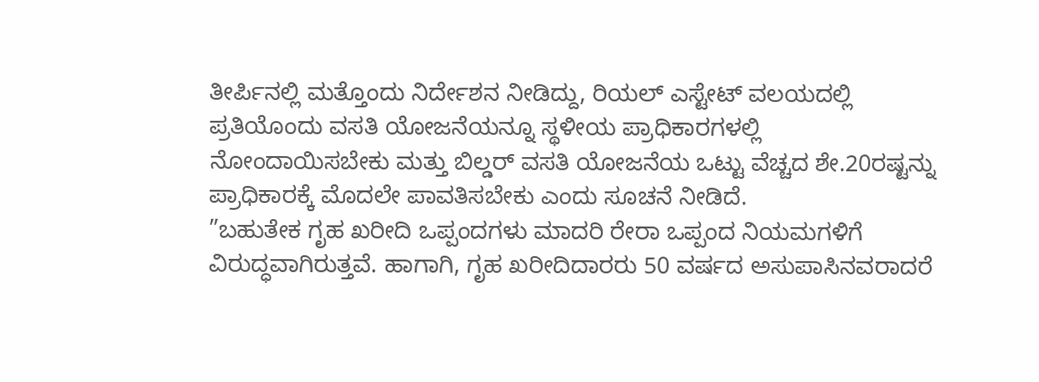ತೀರ್ಪಿನಲ್ಲಿ ಮತ್ತೊಂದು ನಿರ್ದೇಶನ ನೀಡಿದ್ದು, ರಿಯಲ್ ಎಸ್ಟೇಟ್ ವಲಯದಲ್ಲಿ ಪ್ರತಿಯೊಂದು ವಸತಿ ಯೋಜನೆಯನ್ನೂ ಸ್ಥಳೀಯ ಪ್ರಾಧಿಕಾರಗಳಲ್ಲಿ ನೋಂದಾಯಿಸಬೇಕು ಮತ್ತು ಬಿಲ್ಡರ್ ವಸತಿ ಯೋಜನೆಯ ಒಟ್ಟು ವೆಚ್ಚದ ಶೇ.20ರಷ್ಟನ್ನು ಪ್ರಾಧಿಕಾರಕ್ಕೆ ಮೊದಲೇ ಪಾವತಿಸಬೇಕು ಎಂದು ಸೂಚನೆ ನೀಡಿದೆ.
”ಬಹುತೇಕ ಗೃಹ ಖರೀದಿ ಒಪ್ಪಂದಗಳು ಮಾದರಿ ರೇರಾ ಒಪ್ಪಂದ ನಿಯಮಗಳಿಗೆ ವಿರುದ್ಧವಾಗಿರುತ್ತವೆ. ಹಾಗಾಗಿ, ಗೃಹ ಖರೀದಿದಾರರು 50 ವರ್ಷದ ಅಸುಪಾಸಿನವರಾದರೆ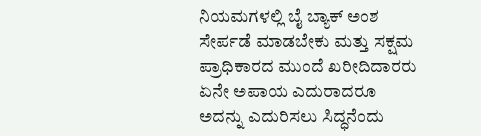ನಿಯಮಗಳಲ್ಲಿ ಬೈ ಬ್ಯಾಕ್ ಅಂಶ ಸೇರ್ಪಡೆ ಮಾಡಬೇಕು ಮತ್ತು ಸಕ್ಷಮ ಪ್ರಾಧಿಕಾರದ ಮುಂದೆ ಖರೀದಿದಾರರು ಏನೇ ಅಪಾಯ ಎದುರಾದರೂ ಅದನ್ನು ಎದುರಿಸಲು ಸಿದ್ಧನೆಂದು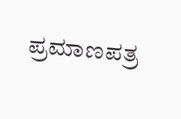ಪ್ರಮಾಣಪತ್ರ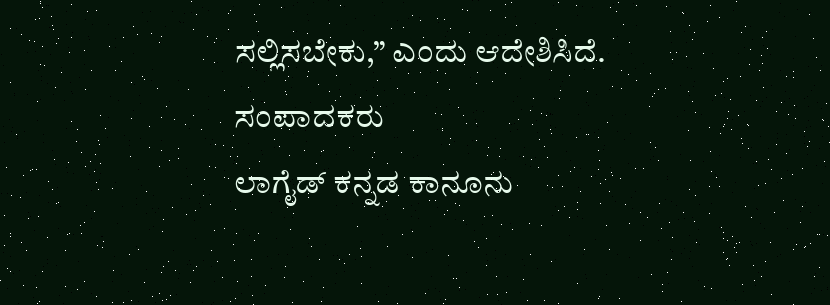ಸಲ್ಲಿಸಬೇಕು,” ಎಂದು ಆದೇಶಿಸಿದೆ.
ಸಂಪಾದಕರು
ಲಾಗೈಡ್ ಕನ್ನಡ ಕಾನೂನು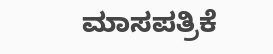ಮಾಸಪತ್ರಿಕೆ